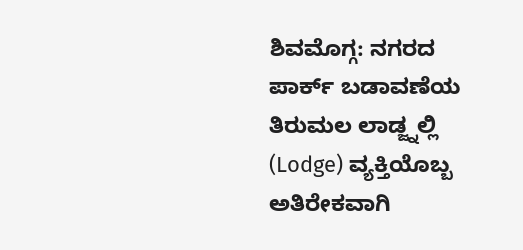ಶಿವಮೊಗ್ಗ: ನಗರದ ಪಾರ್ಕ್ ಬಡಾವಣೆಯ ತಿರುಮಲ ಲಾಡ್ಜ್ನಲ್ಲಿ (Lodge) ವ್ಯಕ್ತಿಯೊಬ್ಬ ಅತಿರೇಕವಾಗಿ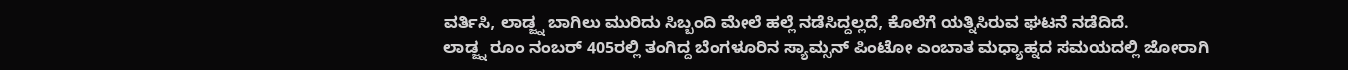ವರ್ತಿಸಿ, ಲಾಡ್ಜ್ನ ಬಾಗಿಲು ಮುರಿದು ಸಿಬ್ಬಂದಿ ಮೇಲೆ ಹಲ್ಲೆ ನಡೆಸಿದ್ದಲ್ಲದೆ, ಕೊಲೆಗೆ ಯತ್ನಿಸಿರುವ ಘಟನೆ ನಡೆದಿದೆ.
ಲಾಡ್ಜ್ನ ರೂಂ ನಂಬರ್ 405ರಲ್ಲಿ ತಂಗಿದ್ದ ಬೆಂಗಳೂರಿನ ಸ್ಯಾಮ್ಸನ್ ಪಿಂಟೋ ಎಂಬಾತ ಮಧ್ಯಾಹ್ನದ ಸಮಯದಲ್ಲಿ ಜೋರಾಗಿ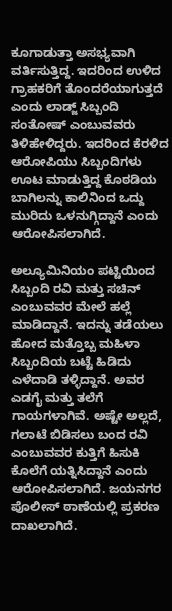ಕೂಗಾಡುತ್ತಾ ಅಸಭ್ಯವಾಗಿ ವರ್ತಿಸುತ್ತಿದ್ದ. ಇದರಿಂದ ಉಳಿದ ಗ್ರಾಹಕರಿಗೆ ತೊಂದರೆಯಾಗುತ್ತದೆ ಎಂದು ಲಾಡ್ಜ್ ಸಿಬ್ಬಂದಿ ಸಂತೋಷ್ ಎಂಬುವವರು ತಿಳಿಹೇಳಿದ್ದರು. ಇದರಿಂದ ಕೆರಳಿದ ಆರೋಪಿಯು ಸಿಬ್ಬಂದಿಗಳು ಊಟ ಮಾಡುತ್ತಿದ್ದ ಕೊಠಡಿಯ ಬಾಗಿಲನ್ನು ಕಾಲಿನಿಂದ ಒದ್ದು ಮುರಿದು ಒಳನುಗ್ಗಿದ್ದಾನೆ ಎಂದು ಆರೋಪಿಸಲಾಗಿದೆ.

ಅಲ್ಯೂಮಿನಿಯಂ ಪಟ್ಟಿಯಿಂದ ಸಿಬ್ಬಂದಿ ರವಿ ಮತ್ತು ಸಚಿನ್ ಎಂಬುವವರ ಮೇಲೆ ಹಲ್ಲೆ ಮಾಡಿದ್ದಾನೆ. ಇದನ್ನು ತಡೆಯಲು ಹೋದ ಮತ್ತೊಬ್ಬ ಮಹಿಳಾ ಸಿಬ್ಬಂದಿಯ ಬಟ್ಟೆ ಹಿಡಿದು ಎಳೆದಾಡಿ ತಳ್ಳಿದ್ದಾನೆ. ಅವರ ಎಡಗೈ ಮತ್ತು ತಲೆಗೆ ಗಾಯಗಳಾಗಿವೆ. ಅಷ್ಟೇ ಅಲ್ಲದೆ, ಗಲಾಟೆ ಬಿಡಿಸಲು ಬಂದ ರವಿ ಎಂಬುವವರ ಕುತ್ತಿಗೆ ಹಿಸುಕಿ ಕೊಲೆಗೆ ಯತ್ನಿಸಿದ್ದಾನೆ ಎಂದು ಆರೋಪಿಸಲಾಗಿದೆ. ಜಯನಗರ ಪೊಲೀಸ್ ಠಾಣೆಯಲ್ಲಿ ಪ್ರಕರಣ ದಾಖಲಾಗಿದೆ.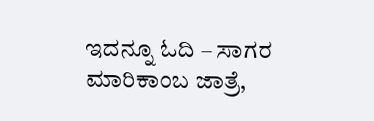ಇದನ್ನೂ ಓದಿ – ಸಾಗರ ಮಾರಿಕಾಂಬ ಜಾತ್ರೆ,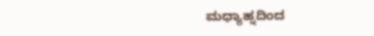ಮಧ್ಯಾಹ್ನದಿಂದ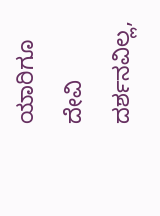ಯಾರಿಗೂ ದೇವಿ ದರ್ಶನವಿಲ್ಲ,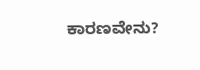ಕಾರಣವೇನು?